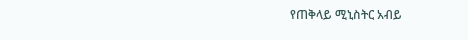የጠቅላይ ሚኒስትር አብይ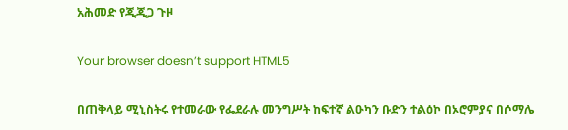አሕመድ የጂጂጋ ጉዞ

Your browser doesn’t support HTML5

በጠቅላይ ሚኒስትሩ የተመራው የፌደራሉ መንግሥት ከፍተኛ ልዑካን ቡድን ተልዕኮ በኦሮምያና በሶማሌ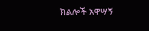ክልሎች አዋሣኝ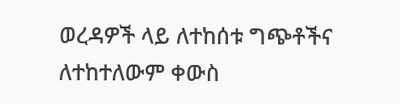ወረዳዎች ላይ ለተከሰቱ ግጭቶችና ለተከተለውም ቀውስ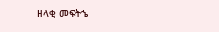ዘላቂ መፍትኄ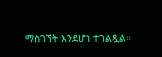ማስገኘት እንደሆነ ተገልጿል።